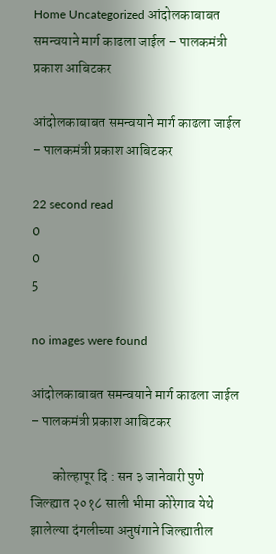Home Uncategorized आंदोलकाबाबत समन्वयाने मार्ग काढला जाईल – पालकमंत्री प्रकाश आबिटकर

आंदोलकाबाबत समन्वयाने मार्ग काढला जाईल – पालकमंत्री प्रकाश आबिटकर

22 second read
0
0
5

no images were found

आंदोलकाबाबत समन्वयाने मार्ग काढला जाईल – पालकमंत्री प्रकाश आबिटकर

        कोल्हापूर दि : सन ३ जानेवारी पुणे जिल्ह्यात २०१८ साली भीमा कोरेगाव येथे झालेल्या दंगलीच्या अनुषंगाने जिल्ह्यातील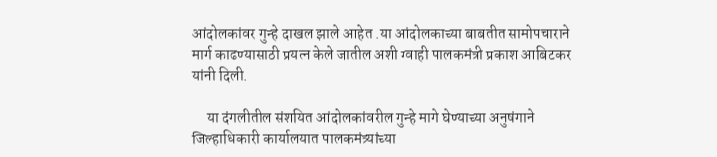आंदोलकांवर गुन्हे दाखल झाले आहेत .या आंदोलकाच्या बाबतीत सामोपचाराने मार्ग काढण्यासाठी प्रयत्न केले जातील अशी ग्वाही पालकमंत्री प्रकाश आबिटकर यांनी दिली.

     या दंगलीतील संशयित आंदोलकांवरील गुन्हे मागे घेण्याच्या अनुषंगाने जिल्हाधिकारी कार्यालयात पालकमंत्र्यांच्या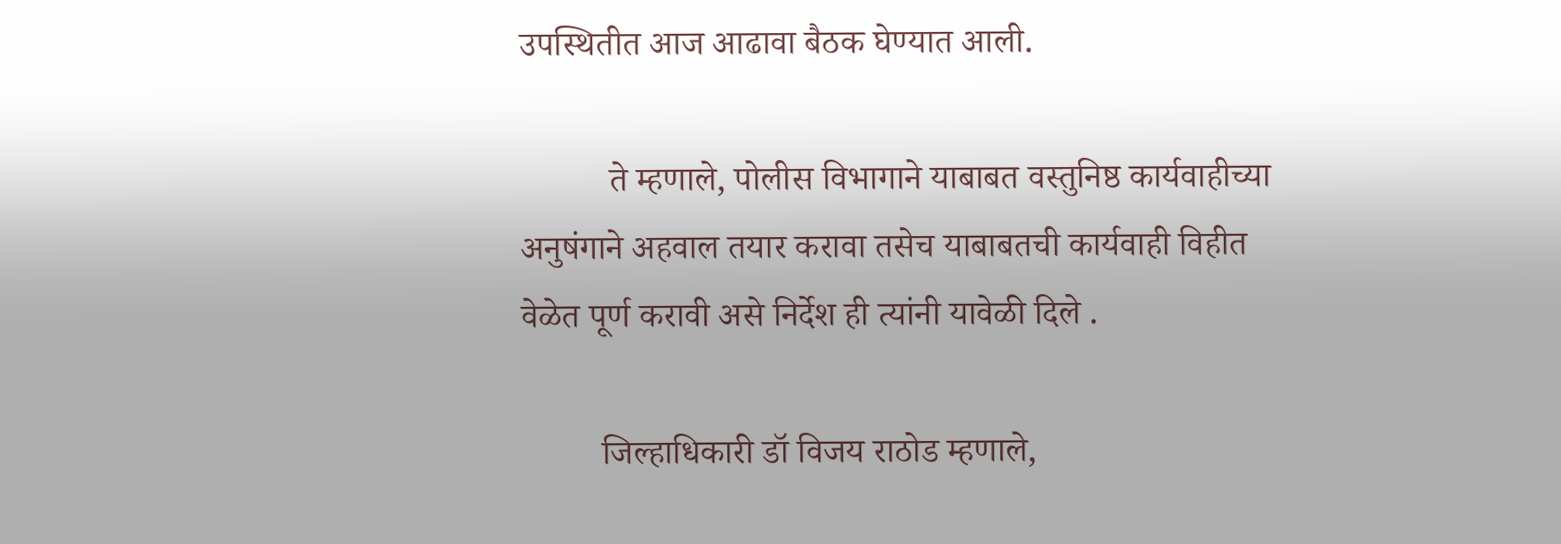उपस्थितीत आज आढावा बैठक घेण्यात आली.

          ते म्हणाले, पोलीस विभागाने याबाबत वस्तुनिष्ठ कार्यवाहीच्या अनुषंगाने अहवाल तयार करावा तसेच याबाबतची कार्यवाही विहीत वेळेत पूर्ण करावी असे निर्देश ही त्यांनी यावेळी दिले .

         जिल्हाधिकारी डॉ विजय राठोड म्हणाले,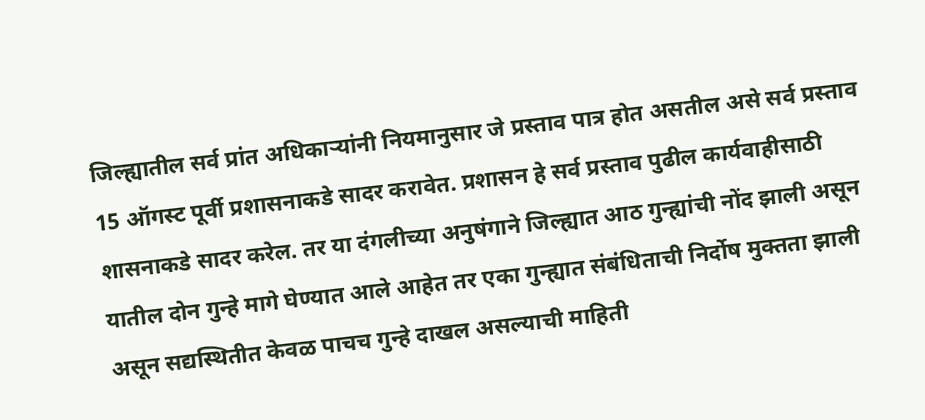जिल्ह्यातील सर्व प्रांत अधिकाऱ्यांनी नियमानुसार जे प्रस्ताव पात्र होत असतील असे सर्व प्रस्ताव 15 ऑगस्ट पूर्वी प्रशासनाकडे सादर करावेत. प्रशासन हे सर्व प्रस्ताव पुढील कार्यवाहीसाठी शासनाकडे सादर करेल. तर या दंगलीच्या अनुषंगाने जिल्ह्यात आठ गुन्ह्यांची नोंद झाली असून यातील दोन गुन्हे मागे घेण्यात आले आहेत तर एका गुन्ह्यात संबंधिताची निर्दोष मुक्तता झाली असून सद्यस्थितीत केवळ पाचच गुन्हे दाखल असल्याची माहिती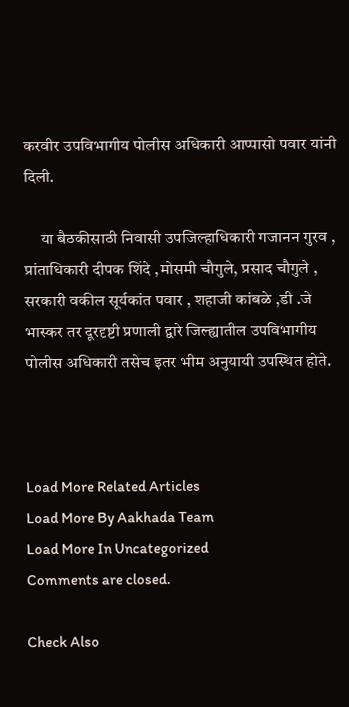करवीर उपविभागीय पोलीस अधिकारी आप्पासो पवार यांनी दिली.

     या बैठकीसाठी निवासी उपजिल्हाधिकारी गजानन गुरव , प्रांताधिकारी दीपक शिंदे ,मोसमी चौगुले, प्रसाद चौगुले , सरकारी वकील सूर्यकांत पवार , शहाजी कांबळे ,डी .जे भास्कर तर दूरदृष्टी प्रणाली द्वारे जिल्ह्यातील उपविभागीय पोलीस अधिकारी तसेच इतर भीम अनुयायी उपस्थित होते.



Load More Related Articles
Load More By Aakhada Team
Load More In Uncategorized
Comments are closed.

Check Also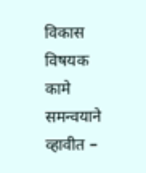विकास विषयक कामे समन्वयाने व्हावीत –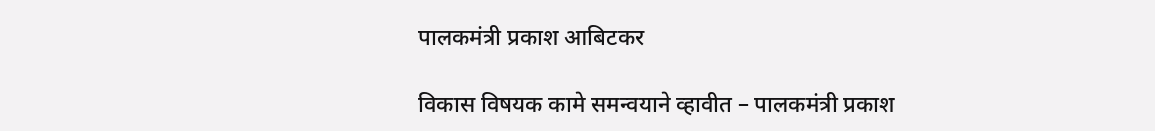पालकमंत्री प्रकाश आबिटकर

विकास विषयक कामे समन्वयाने व्हावीत – पालकमंत्री प्रकाश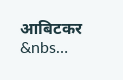आबिटकर    &nbs…